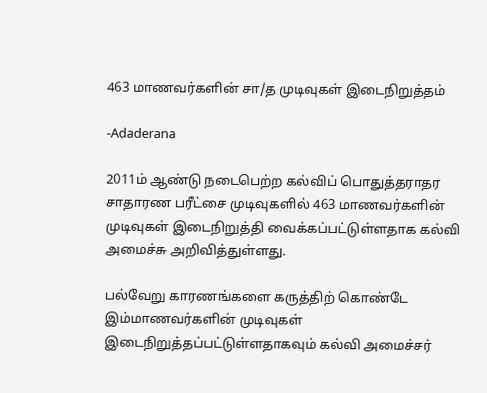463 மாணவர்களின் சா/த முடிவுகள் இடைநிறுத்தம்

-Adaderana

2011ம் ஆண்டு நடைபெற்ற கல்விப் பொதுத்தராதர சாதாரண பரீட்சை முடிவுகளில் 463 மாணவர்களின் முடிவுகள் இடைநிறுத்தி வைக்கப்பட்டுள்ளதாக கல்வி அமைச்சு அறிவித்துள்ளது.

பல்வேறு காரணங்களை கருத்திற் கொண்டே இம்மாணவர்களின் முடிவுகள் இடைநிறுத்தப்பட்டுள்ளதாகவும் கல்வி அமைச்சர்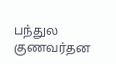பந்துல குணவர்தன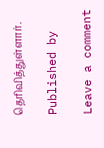தெரிவித்துள்ளார்.

Published by

Leave a comment